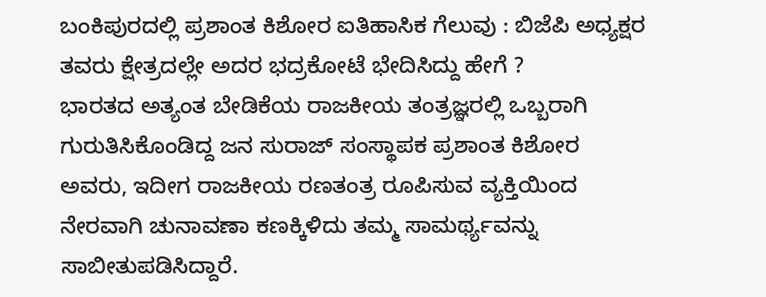ಬಂಕಿಪುರದಲ್ಲಿ ಪ್ರಶಾಂತ ಕಿಶೋರ ಐತಿಹಾಸಿಕ ಗೆಲುವು : ಬಿಜೆಪಿ ಅಧ್ಯಕ್ಷರ ತವರು ಕ್ಷೇತ್ರದಲ್ಲೇ ಅದರ ಭದ್ರಕೋಟೆ ಭೇದಿಸಿದ್ದು ಹೇಗೆ ?
ಭಾರತದ ಅತ್ಯಂತ ಬೇಡಿಕೆಯ ರಾಜಕೀಯ ತಂತ್ರಜ್ಞರಲ್ಲಿ ಒಬ್ಬರಾಗಿ ಗುರುತಿಸಿಕೊಂಡಿದ್ದ ಜನ ಸುರಾಜ್ ಸಂಸ್ಥಾಪಕ ಪ್ರಶಾಂತ ಕಿಶೋರ ಅವರು, ಇದೀಗ ರಾಜಕೀಯ ರಣತಂತ್ರ ರೂಪಿಸುವ ವ್ಯಕ್ತಿಯಿಂದ ನೇರವಾಗಿ ಚುನಾವಣಾ ಕಣಕ್ಕಿಳಿದು ತಮ್ಮ ಸಾಮರ್ಥ್ಯವನ್ನು ಸಾಬೀತುಪಡಿಸಿದ್ದಾರೆ.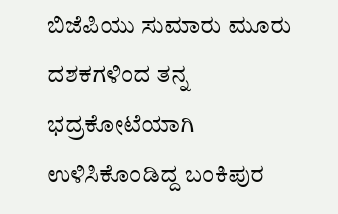ಬಿಜೆಪಿಯು ಸುಮಾರು ಮೂರು ದಶಕಗಳಿಂದ ತನ್ನ ಭದ್ರಕೋಟೆಯಾಗಿ ಉಳಿಸಿಕೊಂಡಿದ್ದ ಬಂಕಿಪುರ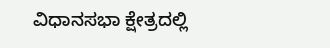ವಿಧಾನಸಭಾ ಕ್ಷೇತ್ರದಲ್ಲಿ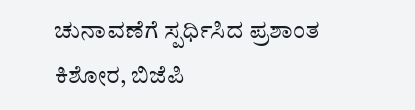ಚುನಾವಣೆಗೆ ಸ್ಪರ್ಧಿಸಿದ ಪ್ರಶಾಂತ ಕಿಶೋರ, ಬಿಜೆಪಿ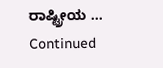ರಾಷ್ಟ್ರೀಯ … Continued